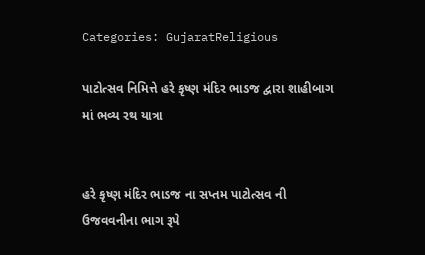Categories: GujaratReligious

પાટોત્સવ નિમિત્તે હરે કૃષ્ણ મંદિર ભાડજ દ્વારા શાહીબાગ માં ભવ્ય રથ યાત્રા


હરે કૃષ્ણ મંદિર ભાડજ ના સપ્તમ પાટોત્સવ ની ઉજવવનીના ભાગ રૂપે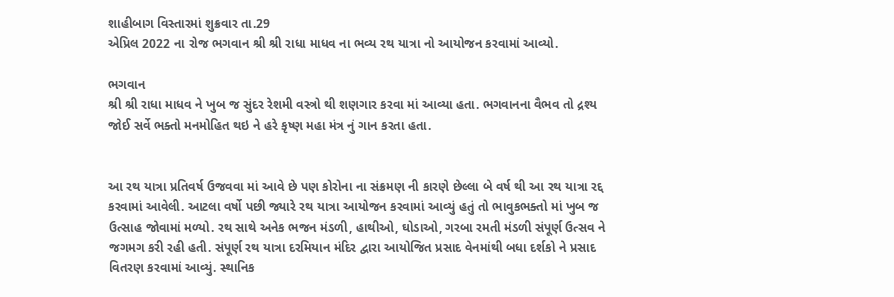શાહીબાગ વિસ્તારમાં શુક્રવાર તા.29
એપ્રિલ 2022 ના રોજ ભગવાન શ્રી શ્રી રાધા માધવ ના ભવ્ય રથ યાત્રા નો આયોજન કરવામાં આવ્યો.

ભગવાન
શ્રી શ્રી રાધા માધવ ને ખુબ જ સુંદર રેશમી વસ્ત્રો થી શણગાર કરવા માં આવ્યા હતા. ભગવાનના વૈભવ તો દ્રશ્ય
જોઈ સર્વે ભક્તો મનમોહિત થઇ ને હરે કૃષ્ણ મહા મંત્ર નું ગાન કરતા હતા.


આ રથ યાત્રા પ્રતિવર્ષ ઉજવવા માં આવે છે પણ કોરોના ના સંક્રમણ ની કારણે છેલ્લા બે વર્ષ થી આ રથ યાત્રા રદ્દ
કરવામાં આવેલી. આટલા વર્ષો પછી જ્યારે રથ યાત્રા આયોજન કરવામાં આવ્યું હતું તો ભાવુકભક્તો માં ખુબ જ
ઉત્સાહ જોવામાં મળ્યો. રથ સાથે અનેક ભજન મંડળી, હાથીઓ, ઘોડાઓ, ગરબા રમતી મંડળી સંપૂર્ણ ઉત્સવ ને
જગમગ કરી રહી હતી. સંપૂર્ણ રથ યાત્રા દરમિયાન મંદિર દ્વારા આયોજિત પ્રસાદ વેનમાંથી બધા દર્શકો ને પ્રસાદ
વિતરણ કરવામાં આવ્યું. સ્થાનિક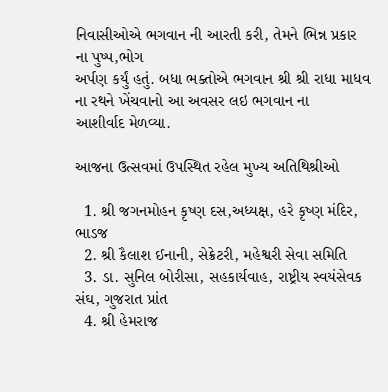નિવાસીઓએ ભગવાન ની આરતી કરી, તેમને ભિન્ન પ્રકાર ના પુષ્પ,ભોગ
અર્પણ કર્યું હતું. બધા ભક્તોએ ભગવાન શ્રી શ્રી રાધા માધવ ના રથને ખેંચવાનો આ અવસર લઇ ભગવાન ના
આશીર્વાદ મેળવ્યા.

આજના ઉત્સવમાં ઉપસ્થિત રહેલ મુખ્ય અતિથિશ્રીઓ

  1. શ્રી જગનમોહન કૃષ્ણ દસ,અધ્યક્ષ, હરે કૃષ્ણ મંદિર, ભાડજ
  2. શ્રી કૈલાશ ઈનાની, સેક્રેટરી, મહેશ્વરી સેવા સમિતિ
  3. ડા. સુનિલ બોરીસા, સહકાર્યવાહ, રાષ્ટ્રીય સ્વયંસેવક સંઘ, ગુજરાત પ્રાંત
  4. શ્રી હેમરાજ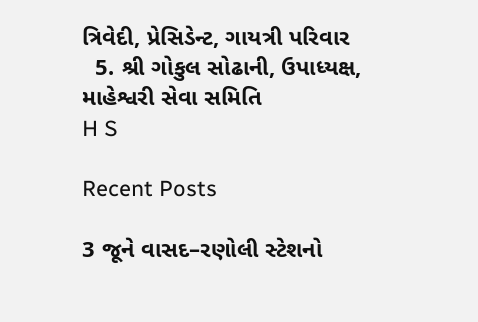ત્રિવેદી, પ્રેસિડેન્ટ, ગાયત્રી પરિવાર
  5. શ્રી ગોકુલ સોઢાની, ઉપાધ્યક્ષ, માહેશ્વરી સેવા સમિતિ
H S

Recent Posts

3 જૂને વાસદ–રણોલી સ્ટેશનો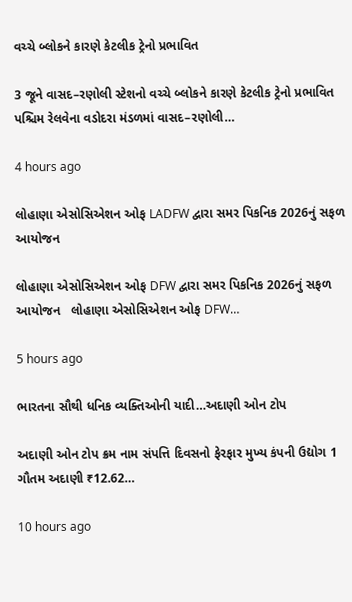વચ્ચે બ્લોકને કારણે કેટલીક ટ્રેનો પ્રભાવિત

3 જૂને વાસદ–રણોલી સ્ટેશનો વચ્ચે બ્લોકને કારણે કેટલીક ટ્રેનો પ્રભાવિત પશ્ચિમ રેલવેના વડોદરા મંડળમાં વાસદ–રણોલી…

4 hours ago

લોહાણા એસોસિએશન ઓફ LADFW દ્વારા સમર પિકનિક 2026નું સફળ આયોજન

લોહાણા એસોસિએશન ઓફ DFW દ્વારા સમર પિકનિક 2026નું સફળ આયોજન   લોહાણા એસોસિએશન ઓફ DFW…

5 hours ago

ભારતના સૌથી ધનિક વ્યક્તિઓની યાદી…અદાણી ઓન ટોપ

અદાણી ઓન ટોપ ક્રમ નામ સંપત્તિ દિવસનો ફેરફાર મુખ્ય કંપની ઉદ્યોગ 1 ગૌતમ અદાણી ₹12.62…

10 hours ago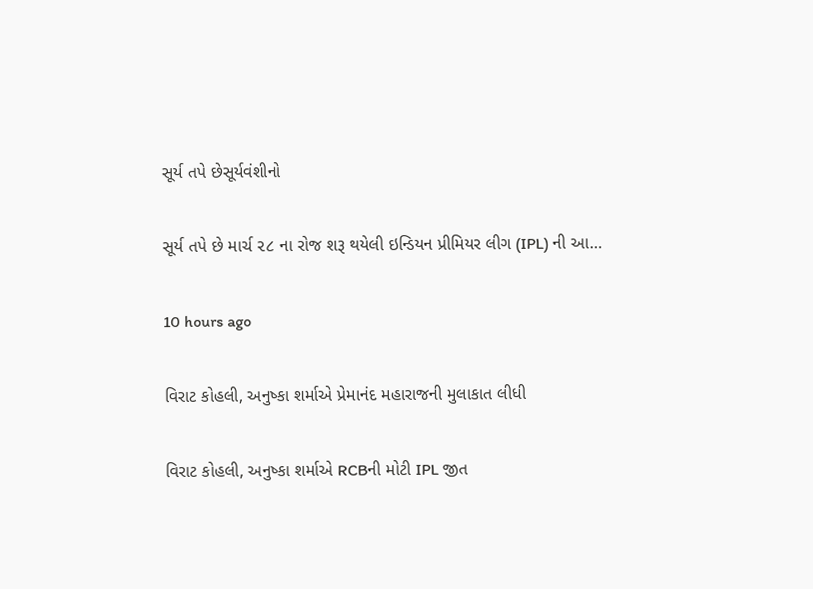સૂર્ય તપે છેસૂર્યવંશીનો

સૂર્ય તપે છે માર્ચ ૨૮ ના રોજ શરૂ થયેલી ઇન્ડિયન પ્રીમિયર લીગ (IPL) ની આ…

10 hours ago

વિરાટ કોહલી, અનુષ્કા શર્માએ પ્રેમાનંદ મહારાજની મુલાકાત લીધી

વિરાટ કોહલી, અનુષ્કા શર્માએ RCBની મોટી IPL જીત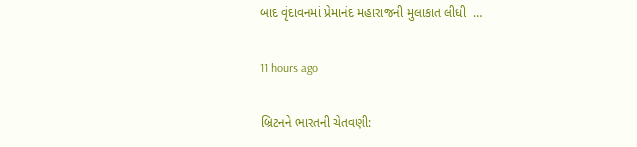બાદ વૃંદાવનમાં પ્રેમાનંદ મહારાજની મુલાકાત લીધી  …

11 hours ago

બ્રિટનને ભારતની ચેતવણી: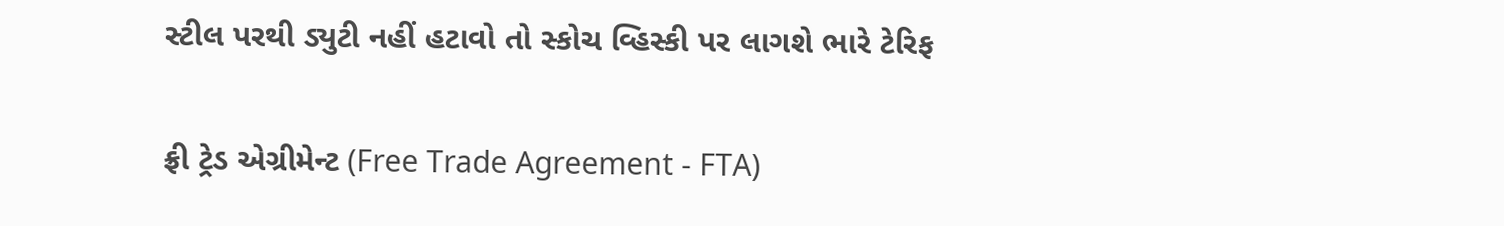સ્ટીલ પરથી ડ્યુટી નહીં હટાવો તો સ્કોચ વ્હિસ્કી પર લાગશે ભારે ટેરિફ

ફ્રી ટ્રેડ એગ્રીમેન્ટ (Free Trade Agreement - FTA)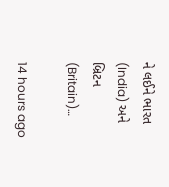ને લઈને ભારત (India) અને બ્રિટન (Britain)…

14 hours ago